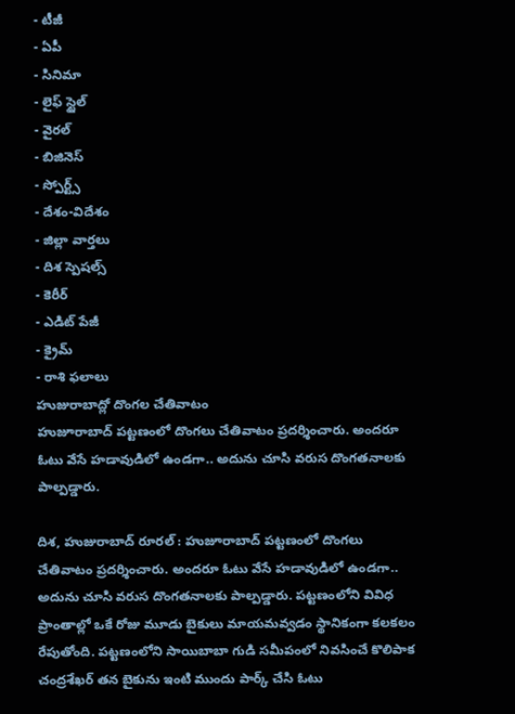- టీజీ
- ఏపీ
- సినిమా
- లైఫ్ స్టైల్
- వైరల్
- బిజినెస్
- స్పోర్ట్స్
- దేశం-విదేశం
- జిల్లా వార్తలు
- దిశ స్పెషల్స్
- కెరీర్
- ఎడిట్ పేజీ
- క్రైమ్
- రాశి ఫలాలు
హుజురాబాద్లో దొంగల చేతివాటం
హుజూరాబాద్ పట్టణంలో దొంగలు చేతివాటం ప్రదర్శించారు. అందరూ ఓటు వేసే హడావుడిలో ఉండగా.. అదును చూసి వరుస దొంగతనాలకు పాల్పడ్డారు.

దిశ, హుజురాబాద్ రూరల్ : హుజూరాబాద్ పట్టణంలో దొంగలు చేతివాటం ప్రదర్శించారు. అందరూ ఓటు వేసే హడావుడిలో ఉండగా.. అదును చూసి వరుస దొంగతనాలకు పాల్పడ్డారు. పట్టణంలోని వివిధ ప్రాంతాల్లో ఒకే రోజు మూడు బైకులు మాయమవ్వడం స్థానికంగా కలకలం రేపుతోంది. పట్టణంలోని సాయిబాబా గుడి సమీపంలో నివసించే కొలిపాక చంద్రశేఖర్ తన బైకును ఇంటి ముందు పార్క్ చేసి ఓటు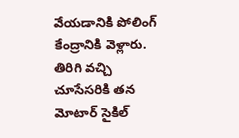వేయడానికి పోలింగ్ కేంద్రానికి వెళ్లారు. తిరిగి వచ్చి చూసేసరికి తన మోటార్ సైకిల్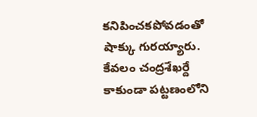కనిపించకపోవడంతో షాక్కు గురయ్యారు. కేవలం చంద్రశేఖర్దే కాకుండా పట్టణంలోని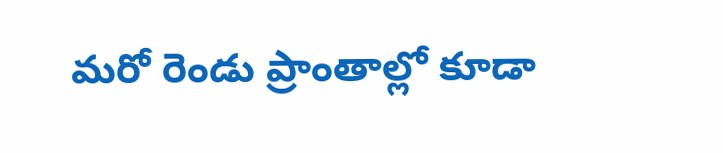మరో రెండు ప్రాంతాల్లో కూడా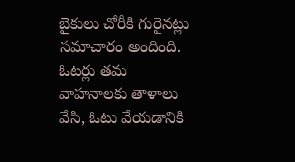బైకులు చోరీకి గురైనట్లు సమాచారం అందింది. ఓటర్లు తమ వాహనాలకు తాళాలు వేసి, ఓటు వేయడానికి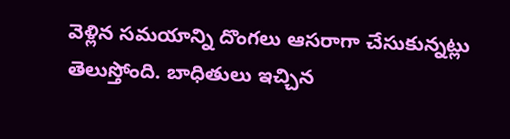వెళ్లిన సమయాన్ని దొంగలు ఆసరాగా చేసుకున్నట్లు తెలుస్తోంది. బాధితులు ఇచ్చిన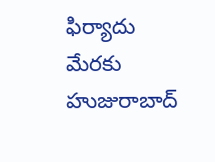ఫిర్యాదు మేరకు హుజురాబాద్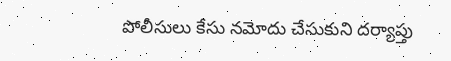పోలీసులు కేసు నమోదు చేసుకుని దర్యాప్తు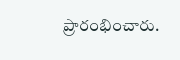ప్రారంభించారు.